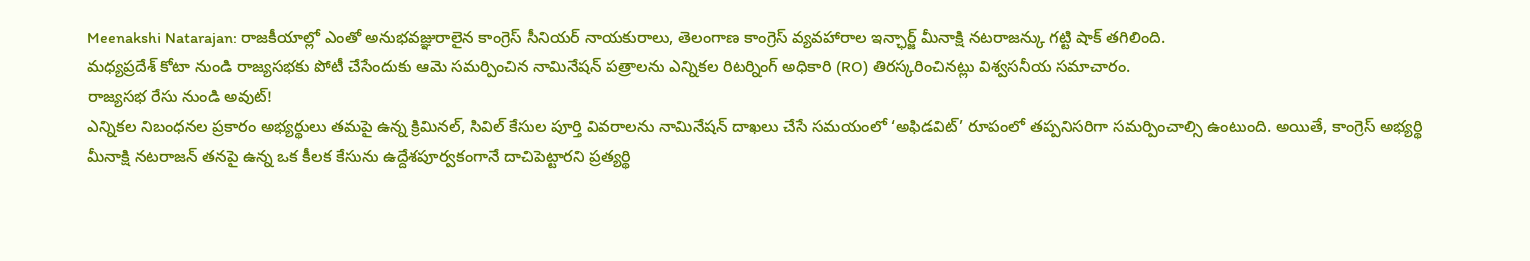Meenakshi Natarajan: రాజకీయాల్లో ఎంతో అనుభవజ్ఞురాలైన కాంగ్రెస్ సీనియర్ నాయకురాలు, తెలంగాణ కాంగ్రెస్ వ్యవహారాల ఇన్ఛార్జ్ మీనాక్షి నటరాజన్కు గట్టి షాక్ తగిలింది.
మధ్యప్రదేశ్ కోటా నుండి రాజ్యసభకు పోటీ చేసేందుకు ఆమె సమర్పించిన నామినేషన్ పత్రాలను ఎన్నికల రిటర్నింగ్ అధికారి (RO) తిరస్కరించినట్లు విశ్వసనీయ సమాచారం.
రాజ్యసభ రేసు నుండి అవుట్!
ఎన్నికల నిబంధనల ప్రకారం అభ్యర్థులు తమపై ఉన్న క్రిమినల్, సివిల్ కేసుల పూర్తి వివరాలను నామినేషన్ దాఖలు చేసే సమయంలో ‘అఫిడవిట్’ రూపంలో తప్పనిసరిగా సమర్పించాల్సి ఉంటుంది. అయితే, కాంగ్రెస్ అభ్యర్థి మీనాక్షి నటరాజన్ తనపై ఉన్న ఒక కీలక కేసును ఉద్దేశపూర్వకంగానే దాచిపెట్టారని ప్రత్యర్థి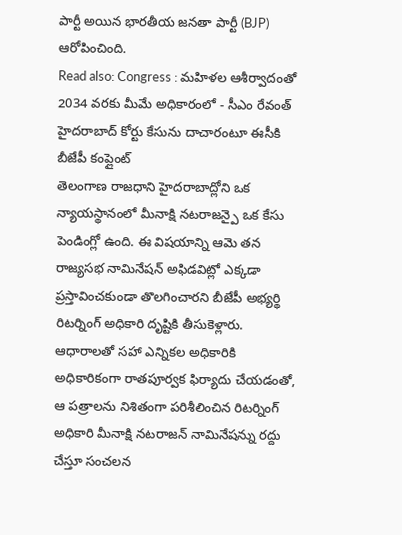పార్టీ అయిన భారతీయ జనతా పార్టీ (BJP) ఆరోపించింది.
Read also: Congress : మహిళల ఆశీర్వాదంతో 2034 వరకు మీమే అధికారంలో - సీఎం రేవంత్
హైదరాబాద్ కోర్టు కేసును దాచారంటూ ఈసీకి బీజేపీ కంప్లైంట్
తెలంగాణ రాజధాని హైదరాబాద్లోని ఒక న్యాయస్థానంలో మీనాక్షి నటరాజన్పై ఒక కేసు పెండింగ్లో ఉంది. ఈ విషయాన్ని ఆమె తన రాజ్యసభ నామినేషన్ అఫిడవిట్లో ఎక్కడా ప్రస్తావించకుండా తొలగించారని బీజేపీ అభ్యర్థి రిటర్నింగ్ అధికారి దృష్టికి తీసుకెళ్లారు. ఆధారాలతో సహా ఎన్నికల అధికారికి అధికారికంగా రాతపూర్వక ఫిర్యాదు చేయడంతో, ఆ పత్రాలను నిశితంగా పరిశీలించిన రిటర్నింగ్ అధికారి మీనాక్షి నటరాజన్ నామినేషన్ను రద్దు చేస్తూ సంచలన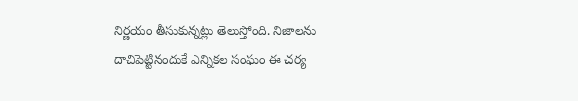నిర్ణయం తీసుకున్నట్లు తెలుస్తోంది. నిజాలను దాచిపెట్టినందుకే ఎన్నికల సంఘం ఈ చర్య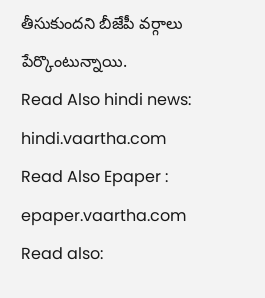తీసుకుందని బీజేపీ వర్గాలు పేర్కొంటున్నాయి.
Read Also hindi news: hindi.vaartha.com
Read Also Epaper : epaper.vaartha.com
Read also: